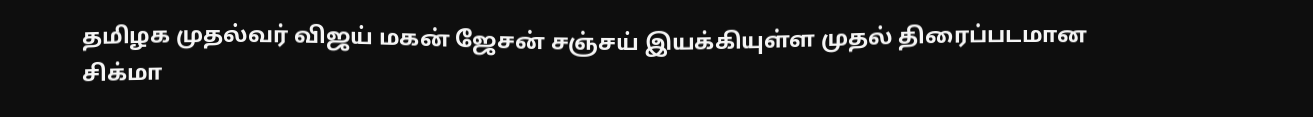தமிழக முதல்வர் விஜய் மகன் ஜேசன் சஞ்சய் இயக்கியுள்ள முதல் திரைப்படமான சிக்மா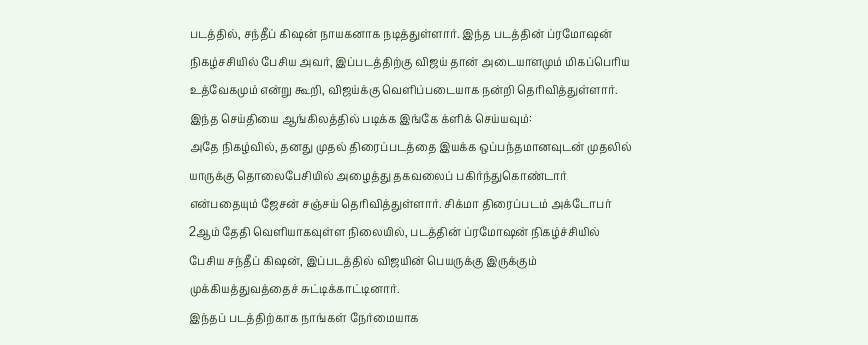படத்தில், சந்தீப் கிஷன் நாயகனாக நடித்துள்ளார். இந்த படத்தின் ப்ரமோஷன் நிகழ்சசியில் பேசிய அவர், இப்படத்திற்கு விஜய் தான் அடையாளமும் மிகப்பெரிய உத்வேகமும் என்று கூறி, விஜய்க்கு வெளிப்படையாக நன்றி தெரிவித்துள்ளார்.
இந்த செய்தியை ஆங்கிலத்தில் படிக்க இங்கே க்ளிக் செய்யவும்:
அதே நிகழ்வில், தனது முதல் திரைப்படத்தை இயக்க ஒப்பந்தமானவுடன் முதலில் யாருக்கு தொலைபேசியில் அழைத்து தகவலைப் பகிர்ந்துகொண்டார் என்பதையும் ஜேசன் சஞ்சய் தெரிவித்துள்ளார். சிக்மா திரைப்படம் அக்டோபர் 2ஆம் தேதி வெளியாகவுள்ள நிலையில், படத்தின் ப்ரமோஷன் நிகழ்ச்சியில் பேசிய சந்தீப் கிஷன், இப்படத்தில் விஜயின் பெயருக்கு இருக்கும் முக்கியத்துவத்தைச் சுட்டிக்காட்டினார்.
இந்தப் படத்திற்காக நாங்கள் நேர்மையாக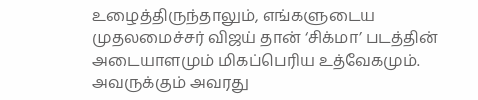உழைத்திருந்தாலும், எங்களுடைய முதலமைச்சர் விஜய் தான் ‘சிக்மா’ படத்தின் அடையாளமும் மிகப்பெரிய உத்வேகமும். அவருக்கும் அவரது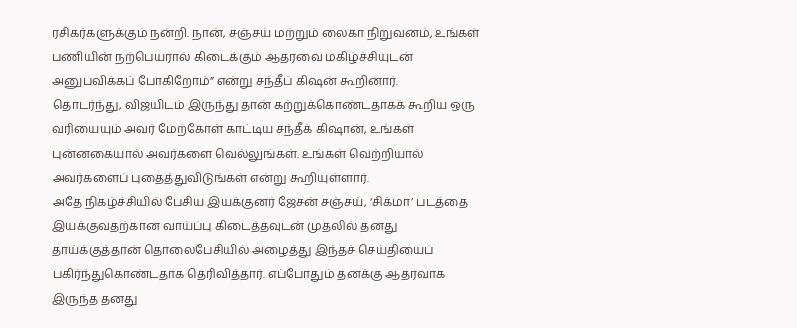ரசிகர்களுக்கும் நன்றி. நான், சஞ்சய் மற்றும் லைகா நிறுவனம், உங்கள் பணியின் நற்பெயரால் கிடைக்கும் ஆதரவை மகிழ்ச்சியுடன் அனுபவிக்கப் போகிறோம்” என்று சந்தீப் கிஷன் கூறினார்.
தொடர்ந்து, விஜயிடம் இருந்து தான் கற்றுக்கொண்டதாகக் கூறிய ஒரு வரியையும் அவர் மேற்கோள் காட்டிய சந்தீக் கிஷான், உங்கள் புன்னகையால் அவர்களை வெல்லுங்கள். உங்கள் வெற்றியால் அவர்களைப் புதைத்துவிடுங்கள் என்று கூறியுள்ளார்.
அதே நிகழ்ச்சியில் பேசிய இயக்குனர் ஜேசன் சஞ்சய், ‘சிக்மா’ படத்தை இயக்குவதற்கான வாய்ப்பு கிடைத்தவுடன் முதலில் தனது தாய்க்குத்தான் தொலைபேசியில் அழைத்து இந்தச் செய்தியைப் பகிர்ந்துகொண்டதாக தெரிவித்தார். எப்போதும் தனக்கு ஆதரவாக இருந்த தனது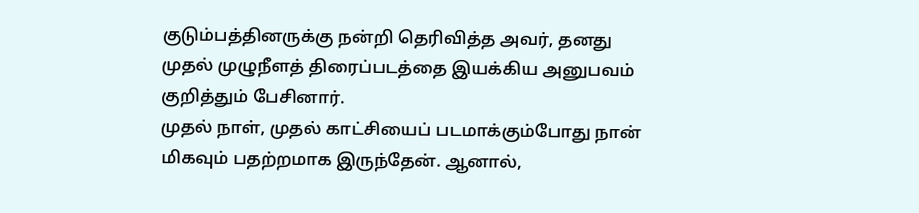குடும்பத்தினருக்கு நன்றி தெரிவித்த அவர், தனது முதல் முழுநீளத் திரைப்படத்தை இயக்கிய அனுபவம் குறித்தும் பேசினார்.
முதல் நாள், முதல் காட்சியைப் படமாக்கும்போது நான் மிகவும் பதற்றமாக இருந்தேன். ஆனால்,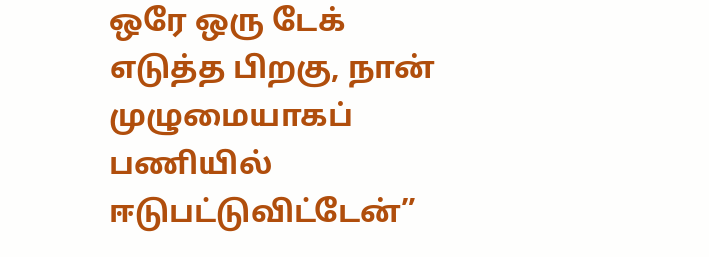ஒரே ஒரு டேக் எடுத்த பிறகு, நான் முழுமையாகப் பணியில் ஈடுபட்டுவிட்டேன்”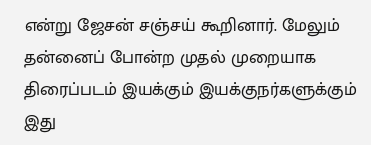என்று ஜேசன் சஞ்சய் கூறினார். மேலும் தன்னைப் போன்ற முதல் முறையாக திரைப்படம் இயக்கும் இயக்குநர்களுக்கும் இது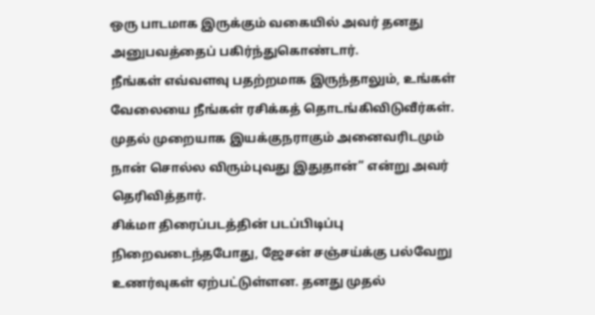ஒரு பாடமாக இருக்கும் வகையில் அவர் தனது அனுபவத்தைப் பகிர்ந்துகொண்டார்.
நீங்கள் எவ்வளவு பதற்றமாக இருந்தாலும், உங்கள் வேலையை நீங்கள் ரசிக்கத் தொடங்கிவிடுவீர்கள். முதல் முறையாக இயக்குநராகும் அனைவரிடமும் நான் சொல்ல விரும்புவது இதுதான்” என்று அவர் தெரிவித்தார்.
சிக்மா திரைப்படத்தின் படப்பிடிப்பு நிறைவடைந்தபோது, ஜேசன் சஞ்சய்க்கு பல்வேறு உணர்வுகள் ஏற்பட்டுள்ளன. தனது முதல்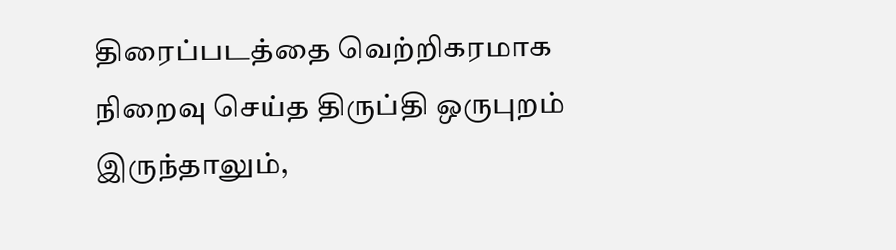திரைப்படத்தை வெற்றிகரமாக நிறைவு செய்த திருப்தி ஒருபுறம் இருந்தாலும்,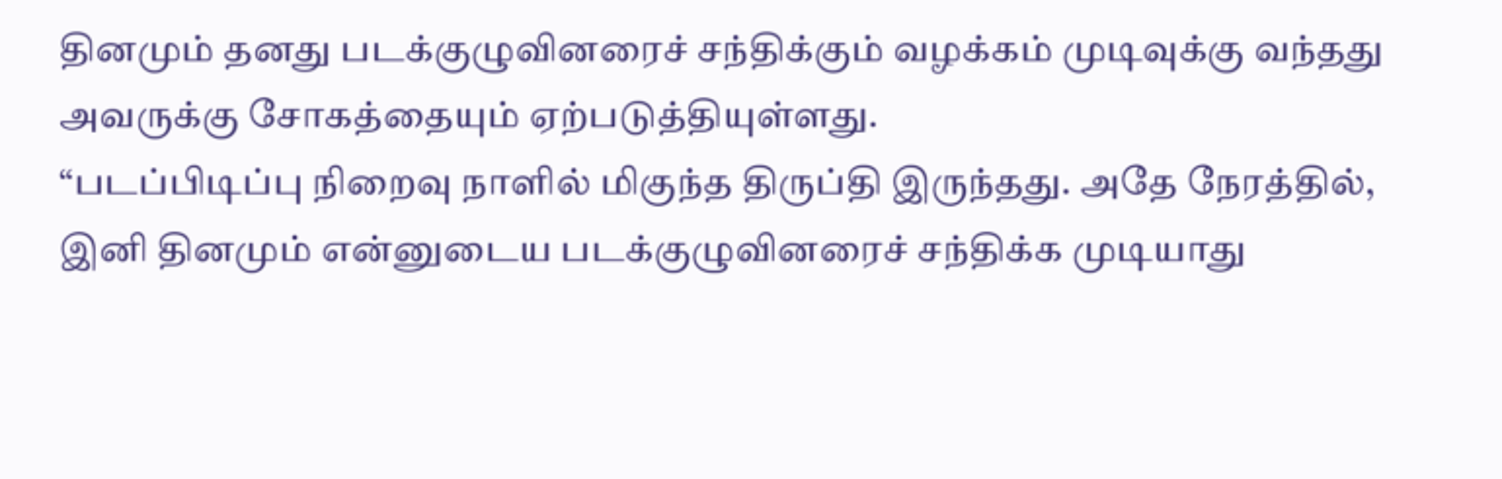தினமும் தனது படக்குழுவினரைச் சந்திக்கும் வழக்கம் முடிவுக்கு வந்தது அவருக்கு சோகத்தையும் ஏற்படுத்தியுள்ளது.
“படப்பிடிப்பு நிறைவு நாளில் மிகுந்த திருப்தி இருந்தது. அதே நேரத்தில், இனி தினமும் என்னுடைய படக்குழுவினரைச் சந்திக்க முடியாது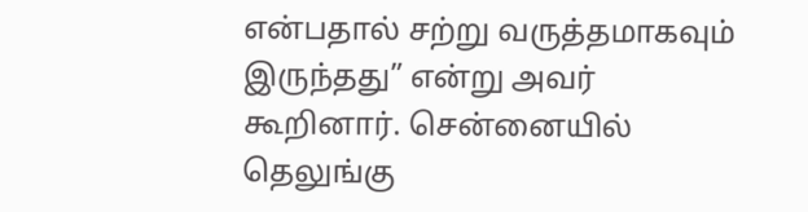என்பதால் சற்று வருத்தமாகவும் இருந்தது” என்று அவர் கூறினார். சென்னையில் தெலுங்கு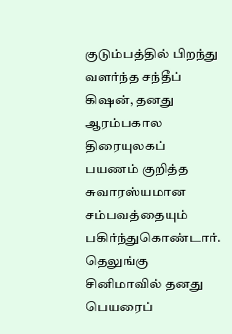குடும்பத்தில் பிறந்து வளர்ந்த சந்தீப் கிஷன், தனது ஆரம்பகால திரையுலகப் பயணம் குறித்த சுவாரஸ்யமான சம்பவத்தையும் பகிர்ந்துகொண்டார். தெலுங்கு சினிமாவில் தனது பெயரைப்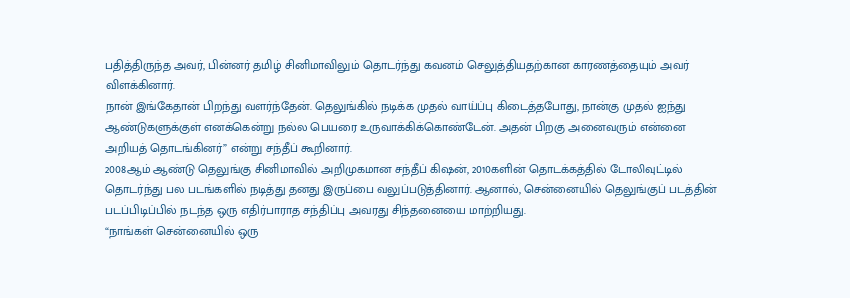பதித்திருந்த அவர், பின்னர் தமிழ் சினிமாவிலும் தொடர்ந்து கவனம் செலுத்தியதற்கான காரணத்தையும் அவர் விளக்கினார்.
நான் இங்கேதான் பிறந்து வளர்ந்தேன். தெலுங்கில் நடிக்க முதல் வாய்ப்பு கிடைத்தபோது, நான்கு முதல் ஐந்து ஆண்டுகளுக்குள் எனக்கென்று நல்ல பெயரை உருவாக்கிக்கொண்டேன். அதன் பிறகு அனைவரும் என்னை அறியத் தொடங்கினர்” என்று சந்தீப் கூறினார்.
2008ஆம் ஆண்டு தெலுங்கு சினிமாவில் அறிமுகமான சந்தீப் கிஷன், 2010களின் தொடக்கத்தில் டோலிவுட்டில் தொடர்ந்து பல படங்களில் நடித்து தனது இருப்பை வலுப்படுத்தினார். ஆனால், சென்னையில் தெலுங்குப் படத்தின் படப்பிடிப்பில் நடந்த ஒரு எதிர்பாராத சந்திப்பு அவரது சிந்தனையை மாற்றியது.
“நாங்கள் சென்னையில் ஒரு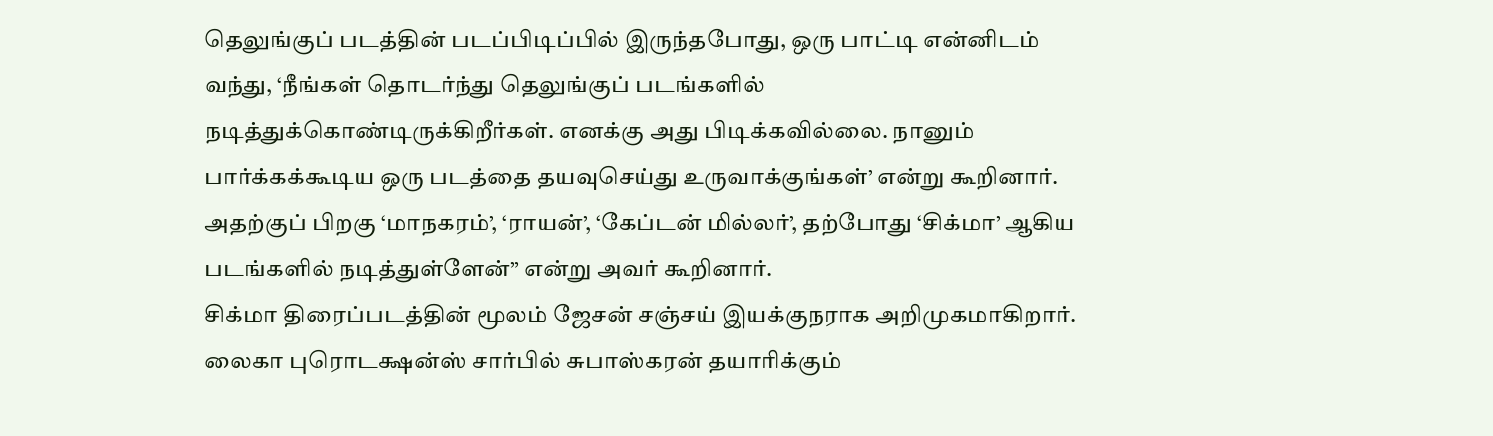தெலுங்குப் படத்தின் படப்பிடிப்பில் இருந்தபோது, ஒரு பாட்டி என்னிடம் வந்து, ‘நீங்கள் தொடர்ந்து தெலுங்குப் படங்களில் நடித்துக்கொண்டிருக்கிறீர்கள். எனக்கு அது பிடிக்கவில்லை. நானும் பார்க்கக்கூடிய ஒரு படத்தை தயவுசெய்து உருவாக்குங்கள்’ என்று கூறினார். அதற்குப் பிறகு ‘மாநகரம்’, ‘ராயன்’, ‘கேப்டன் மில்லர்’, தற்போது ‘சிக்மா’ ஆகிய படங்களில் நடித்துள்ளேன்” என்று அவர் கூறினார்.
சிக்மா திரைப்படத்தின் மூலம் ஜேசன் சஞ்சய் இயக்குநராக அறிமுகமாகிறார். லைகா புரொடக்ஷன்ஸ் சார்பில் சுபாஸ்கரன் தயாரிக்கும்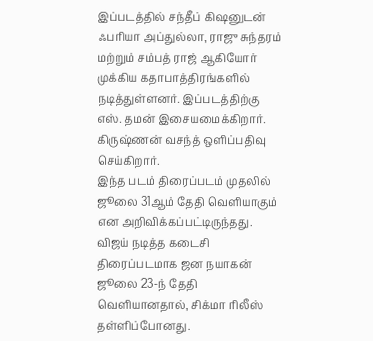இப்படத்தில் சந்தீப் கிஷனுடன் ஃபரியா அப்துல்லா, ராஜு சுந்தரம் மற்றும் சம்பத் ராஜ் ஆகியோர் முக்கிய கதாபாத்திரங்களில் நடித்துள்ளனர். இப்படத்திற்கு எஸ். தமன் இசையமைக்கிறார். கிருஷ்ணன் வசந்த் ஒளிப்பதிவு செய்கிறார்.
இந்த படம் திரைப்படம் முதலில் ஜூலை 31ஆம் தேதி வெளியாகும் என அறிவிக்கப்பட்டிருந்தது. விஜய் நடித்த கடைசி திரைப்படமாக ஜன நயாகன் ஜூலை 23-ந் தேதி வெளியானதால், சிக்மா ரிலீஸ் தள்ளிப்போனது.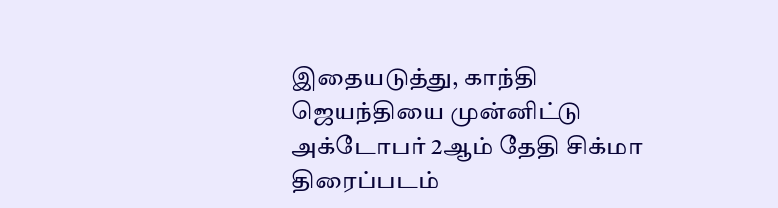இதையடுத்து, காந்தி ஜெயந்தியை முன்னிட்டு அக்டோபர் 2ஆம் தேதி சிக்மா திரைப்படம்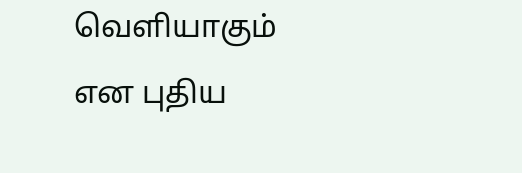வெளியாகும் என புதிய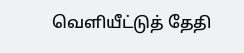வெளியீட்டுத் தேதி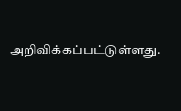அறிவிக்கப்பட்டுள்ளது.